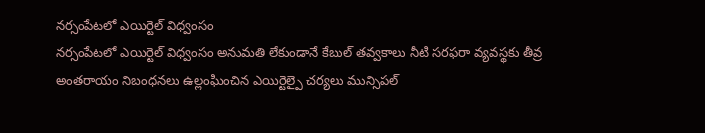నర్సంపేటలో ఎయిర్టెల్ విధ్వంసం
నర్సంపేటలో ఎయిర్టెల్ విధ్వంసం అనుమతి లేకుండానే కేబుల్ తవ్వకాలు నీటి సరఫరా వ్యవస్థకు తీవ్ర అంతరాయం నిబంధనలు ఉల్లంఘించిన ఎయిర్టెల్పై చర్యలు మున్సిపల్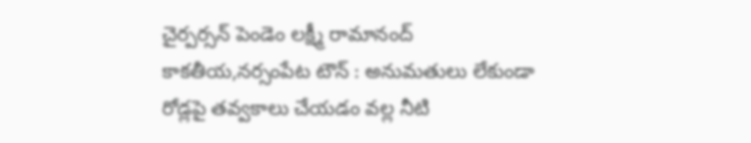చైర్పర్సన్ పెండెం లక్ష్మీ రామానంద్ కాకతీయ,నర్సంపేట టౌన్ : అనుమతులు లేకుండా రోడ్లపై తవ్వకాలు చేయడం వల్ల నీటి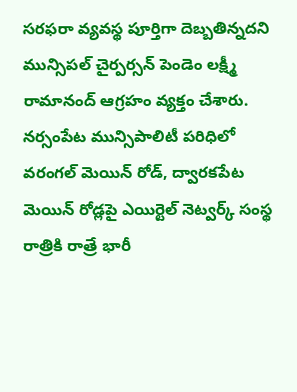సరఫరా వ్యవస్థ పూర్తిగా దెబ్బతిన్నదని మున్సిపల్ చైర్పర్సన్ పెండెం లక్ష్మీ రామానంద్ ఆగ్రహం వ్యక్తం చేశారు. నర్సంపేట మున్సిపాలిటీ పరిధిలో వరంగల్ మెయిన్ రోడ్, ద్వారకపేట మెయిన్ రోడ్లపై ఎయిర్టెల్ నెట్వర్క్ సంస్థ రాత్రికి రాత్రే భారీ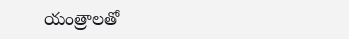యంత్రాలతో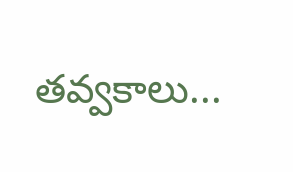తవ్వకాలు...